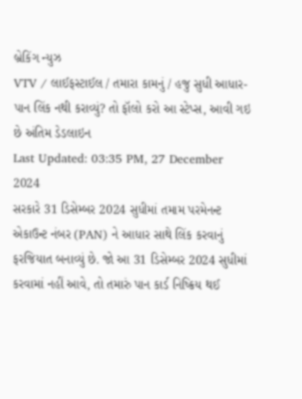બ્રેકિંગ ન્યુઝ
VTV / લાઈફસ્ટાઈલ / તમારા કામનું / હજુ સુધી આધાર-પાન લિંક નથી કરાવ્યું? તો ફૉલો કરો આ સ્ટેપ્સ, આવી ગઇ છે અંતિમ ડેડલાઇન
Last Updated: 03:35 PM, 27 December 2024
સરકારે 31 ડિસેમ્બર 2024 સુધીમાં તમામ પરમેનન્ટ એકાઉન્ટ નંબર (PAN) ને આધાર સાથે લિંક કરવાનું ફરજિયાત બનાવ્યું છે. જો આ 31 ડિસેમ્બર 2024 સુધીમાં કરવામાં નહીં આવે, તો તમારું પાન કાર્ડ નિષ્ક્રિય થઈ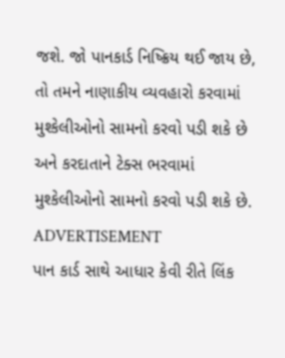જશે. જો પાનકાર્ડ નિષ્ક્રિય થઈ જાય છે, તો તમને નાણાકીય વ્યવહારો કરવામાં મુશ્કેલીઓનો સામનો કરવો પડી શકે છે અને કરદાતાને ટેક્સ ભરવામાં મુશ્કેલીઓનો સામનો કરવો પડી શકે છે.
ADVERTISEMENT
પાન કાર્ડ સાથે આધાર કેવી રીતે લિંક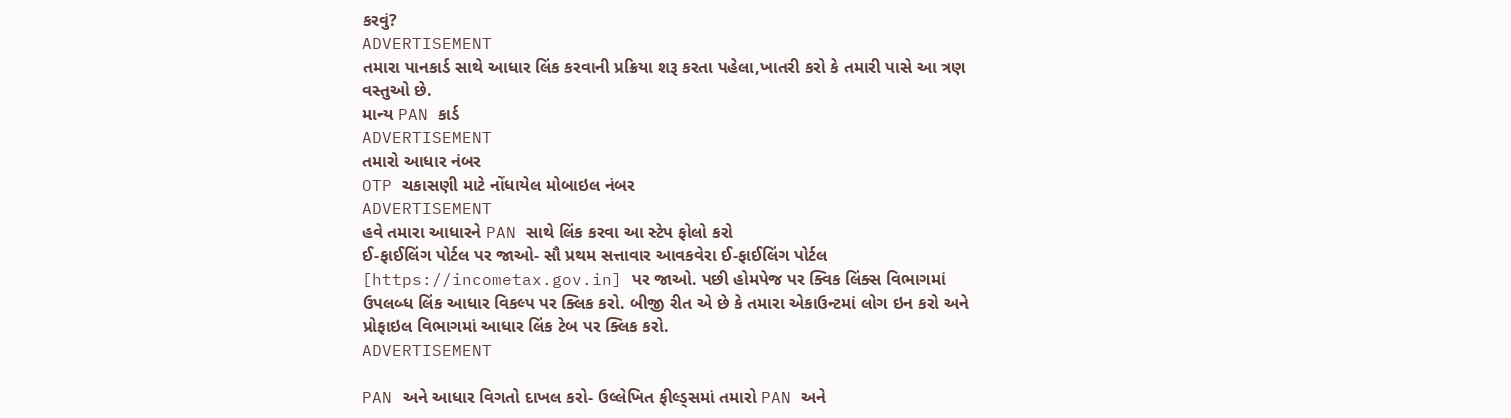કરવું?
ADVERTISEMENT
તમારા પાનકાર્ડ સાથે આધાર લિંક કરવાની પ્રક્રિયા શરૂ કરતા પહેલા,ખાતરી કરો કે તમારી પાસે આ ત્રણ વસ્તુઓ છે.
માન્ય PAN કાર્ડ
ADVERTISEMENT
તમારો આધાર નંબર
OTP ચકાસણી માટે નોંધાયેલ મોબાઇલ નંબર
ADVERTISEMENT
હવે તમારા આધારને PAN સાથે લિંક કરવા આ સ્ટેપ ફોલો કરો
ઈ-ફાઈલિંગ પોર્ટલ પર જાઓ- સૌ પ્રથમ સત્તાવાર આવકવેરા ઈ-ફાઈલિંગ પોર્ટલ [https://incometax.gov.in] પર જાઓ. પછી હોમપેજ પર ક્વિક લિંક્સ વિભાગમાં ઉપલબ્ધ લિંક આધાર વિકલ્પ પર ક્લિક કરો. બીજી રીત એ છે કે તમારા એકાઉન્ટમાં લોગ ઇન કરો અને પ્રોફાઇલ વિભાગમાં આધાર લિંક ટેબ પર ક્લિક કરો.
ADVERTISEMENT

PAN અને આધાર વિગતો દાખલ કરો- ઉલ્લેખિત ફીલ્ડ્સમાં તમારો PAN અને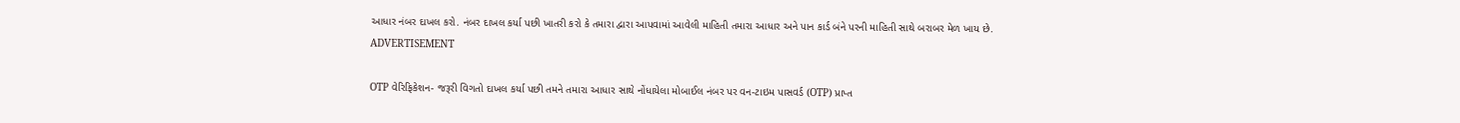આધાર નંબર દાખલ કરો. નંબર દાખલ કર્યા પછી ખાતરી કરો કે તમારા દ્વારા આપવામાં આવેલી માહિતી તમારા આધાર અને પાન કાર્ડ બંને પરની માહિતી સાથે બરાબર મેળ ખાય છે.
ADVERTISEMENT

OTP વેરિફિકેશન- જરૂરી વિગતો દાખલ કર્યા પછી તમને તમારા આધાર સાથે નોંધાયેલા મોબાઈલ નંબર પર વન-ટાઇમ પાસવર્ડ (OTP) પ્રાપ્ત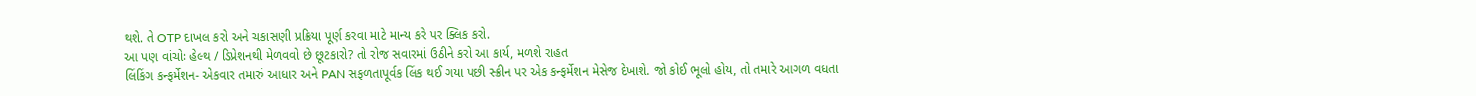થશે. તે OTP દાખલ કરો અને ચકાસણી પ્રક્રિયા પૂર્ણ કરવા માટે માન્ય કરે પર ક્લિક કરો.
આ પણ વાંચોઃ હેલ્થ / ડિપ્રેશનથી મેળવવો છે છૂટકારો? તો રોજ સવારમાં ઉઠીને કરો આ કાર્ય, મળશે રાહત
લિંકિંગ કન્ફર્મેશન- એકવાર તમારું આધાર અને PAN સફળતાપૂર્વક લિંક થઈ ગયા પછી સ્ક્રીન પર એક કન્ફર્મેશન મેસેજ દેખાશે. જો કોઈ ભૂલો હોય, તો તમારે આગળ વધતા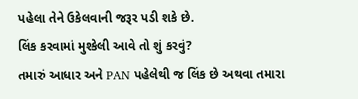પહેલા તેને ઉકેલવાની જરૂર પડી શકે છે.
લિંક કરવામાં મુશ્કેલી આવે તો શું કરવું?
તમારું આધાર અને PAN પહેલેથી જ લિંક છે અથવા તમારા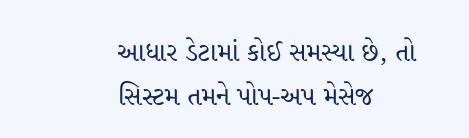આધાર ડેટામાં કોઈ સમસ્યા છે, તો સિસ્ટમ તમને પોપ-અપ મેસેજ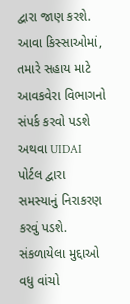દ્વારા જાણ કરશે. આવા કિસ્સાઓમાં, તમારે સહાય માટે આવકવેરા વિભાગનો સંપર્ક કરવો પડશે અથવા UIDAI પોર્ટલ દ્વારા સમસ્યાનું નિરાકરણ કરવું પડશે.
સંકળાયેલા મુદ્દાઓ
વધુ વાંચો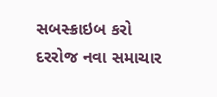સબસ્ક્રાઇબ કરો
દરરોજ નવા સમાચાર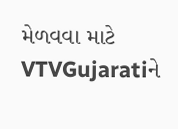મેળવવા માટે VTVGujaratiને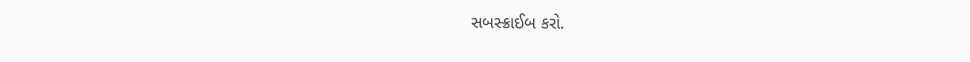સબસ્ક્રાઈબ કરો.